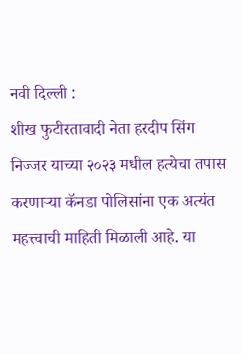नवी दिल्ली :
शीख फुटीरतावादी नेता हरदीप सिंग निज्जर याच्या २०२३ मधील हत्येचा तपास करणाऱ्या कॅनडा पोलिसांना एक अत्यंत महत्त्वाची माहिती मिळाली आहे. या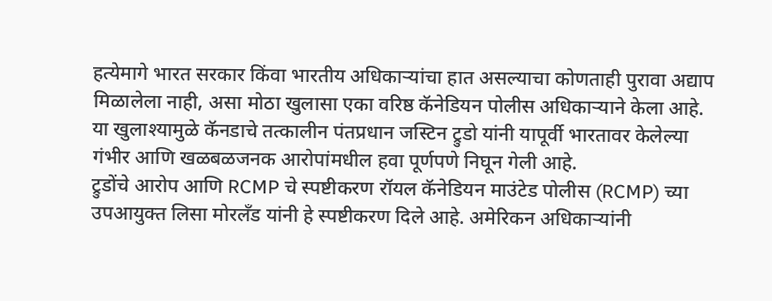हत्येमागे भारत सरकार किंवा भारतीय अधिकाऱ्यांचा हात असल्याचा कोणताही पुरावा अद्याप मिळालेला नाही, असा मोठा खुलासा एका वरिष्ठ कॅनेडियन पोलीस अधिकाऱ्याने केला आहे.
या खुलाश्यामुळे कॅनडाचे तत्कालीन पंतप्रधान जस्टिन ट्रुडो यांनी यापूर्वी भारतावर केलेल्या गंभीर आणि खळबळजनक आरोपांमधील हवा पूर्णपणे निघून गेली आहे.
ट्रुडोंचे आरोप आणि RCMP चे स्पष्टीकरण रॉयल कॅनेडियन माउंटेड पोलीस (RCMP) च्या उपआयुक्त लिसा मोरलँड यांनी हे स्पष्टीकरण दिले आहे. अमेरिकन अधिकाऱ्यांनी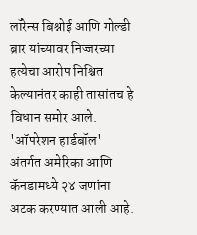लॉरेन्स बिश्नोई आणि गोल्डी ब्रार यांच्यावर निज्जरच्या हत्येचा आरोप निश्चित केल्यानंतर काही तासांतच हे विधान समोर आले. 'ऑपरेशन हार्डबॉल' अंतर्गत अमेरिका आणि कॅनडामध्ये २४ जणांना अटक करण्यात आली आहे.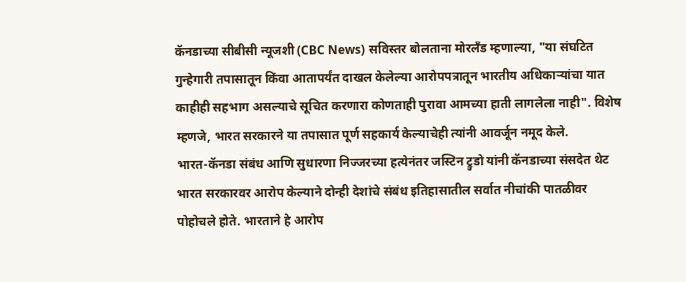कॅनडाच्या सीबीसी न्यूजशी (CBC News) सविस्तर बोलताना मोरलँड म्हणाल्या, "या संघटित गुन्हेगारी तपासातून किंवा आतापर्यंत दाखल केलेल्या आरोपपत्रातून भारतीय अधिकाऱ्यांचा यात काहीही सहभाग असल्याचे सूचित करणारा कोणताही पुरावा आमच्या हाती लागलेला नाही". विशेष म्हणजे, भारत सरकारने या तपासात पूर्ण सहकार्य केल्याचेही त्यांनी आवर्जून नमूद केले.
भारत-कॅनडा संबंध आणि सुधारणा निज्जरच्या हत्येनंतर जस्टिन ट्रुडो यांनी कॅनडाच्या संसदेत थेट भारत सरकारवर आरोप केल्याने दोन्ही देशांचे संबंध इतिहासातील सर्वात नीचांकी पातळीवर पोहोचले होते. भारताने हे आरोप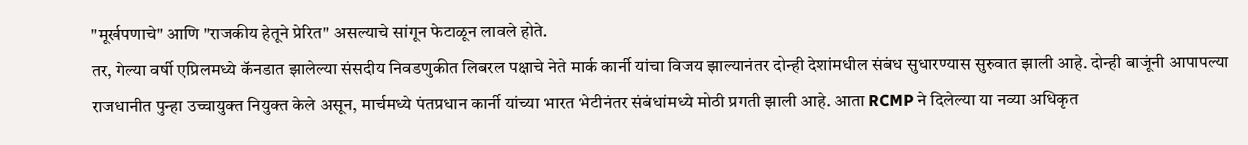"मूर्खपणाचे" आणि "राजकीय हेतूने प्रेरित" असल्याचे सांगून फेटाळून लावले होते.
तर, गेल्या वर्षी एप्रिलमध्ये कॅनडात झालेल्या संसदीय निवडणुकीत लिबरल पक्षाचे नेते मार्क कार्नी यांचा विजय झाल्यानंतर दोन्ही देशांमधील संबंध सुधारण्यास सुरुवात झाली आहे. दोन्ही बाजूंनी आपापल्या राजधानीत पुन्हा उच्चायुक्त नियुक्त केले असून, मार्चमध्ये पंतप्रधान कार्नी यांच्या भारत भेटीनंतर संबंधांमध्ये मोठी प्रगती झाली आहे. आता RCMP ने दिलेल्या या नव्या अधिकृत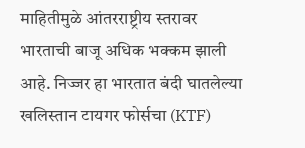माहितीमुळे आंतरराष्ट्रीय स्तरावर भारताची बाजू अधिक भक्कम झाली आहे. निज्जर हा भारतात बंदी घातलेल्या खलिस्तान टायगर फोर्सचा (KTF)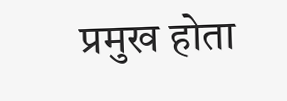प्रमुख होता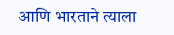आणि भारताने त्याला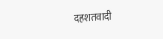दहशतवादी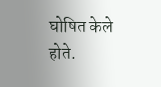घोषित केले होते.